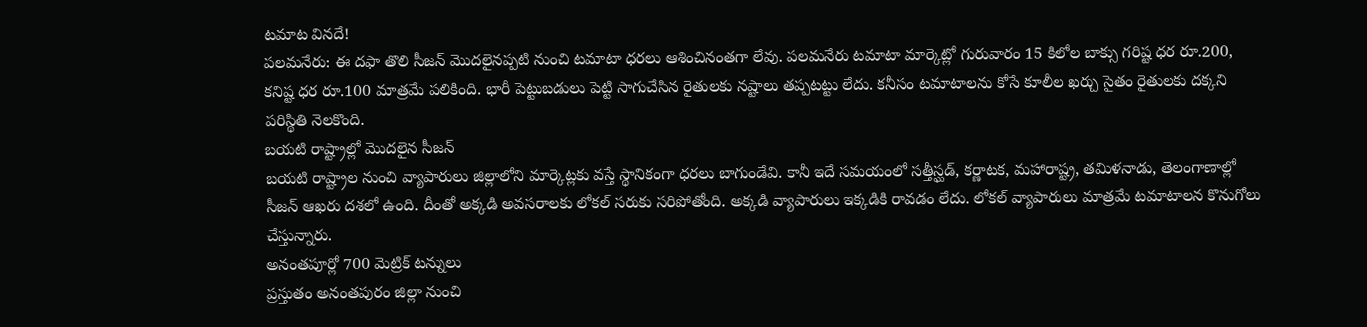టమాట వినదే!
పలమనేరు: ఈ దఫా తొలి సీజన్ మొదలైనప్పటి నుంచి టమాటా ధరలు ఆశించినంతగా లేవు. పలమనేరు టమాటా మార్కెట్లో గురువారం 15 కిలోల బాక్సు గరిష్ట ధర రూ.200, కనిష్ట ధర రూ.100 మాత్రమే పలికింది. భారీ పెట్టుబడులు పెట్టి సాగుచేసిన రైతులకు నష్టాలు తప్పటట్టు లేదు. కనీసం టమాటాలను కోసే కూలీల ఖర్చు సైతం రైతులకు దక్కని పరిస్థితి నెలకొంది.
బయటి రాష్ట్రాల్లో మొదలైన సీజన్
బయటి రాష్ట్రాల నుంచి వ్యాపారులు జిల్లాలోని మార్కెట్లకు వస్తే స్థానికంగా ధరలు బాగుండేవి. కానీ ఇదే సమయంలో సత్తీస్ఘడ్, కర్ణాటక, మహారాష్ట్ర, తమిళనాడు, తెలంగాణాల్లో సీజన్ ఆఖరు దశలో ఉంది. దీంతో అక్కడి అవసరాలకు లోకల్ సరుకు సరిపోతోంది. అక్కడి వ్యాపారులు ఇక్కడికి రావడం లేదు. లోకల్ వ్యాపారులు మాత్రమే టమాటాలన కొనుగోలు చేస్తున్నారు.
అనంతపూర్లో 700 మెట్రిక్ టన్నులు
ప్రస్తుతం అనంతపురం జిల్లా నుంచి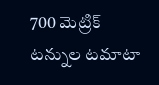700 మెట్రిక్ టన్నుల టమాటా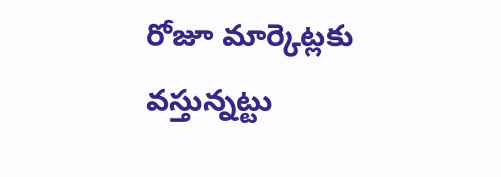రోజూ మార్కెట్లకు వస్తున్నట్టు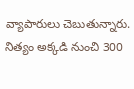వ్యాపారులు చెబుతున్నారు. నిత్యం అక్కడి నుంచి 300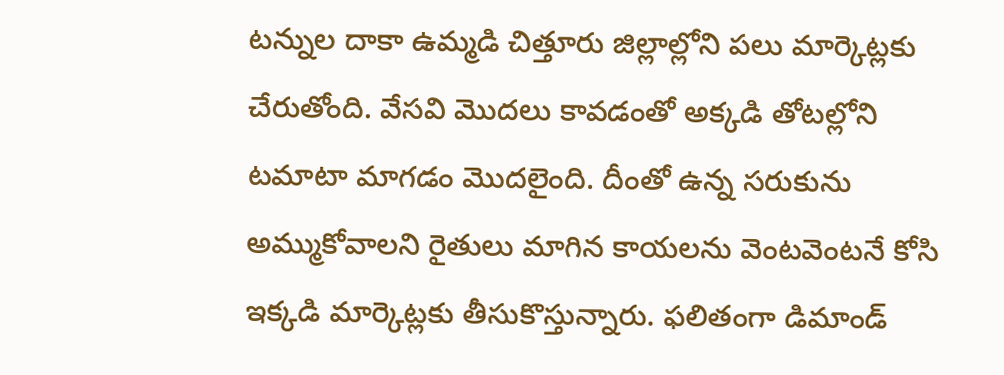టన్నుల దాకా ఉమ్మడి చిత్తూరు జిల్లాల్లోని పలు మార్కెట్లకు చేరుతోంది. వేసవి మొదలు కావడంతో అక్కడి తోటల్లోని టమాటా మాగడం మొదలైంది. దీంతో ఉన్న సరుకును అమ్ముకోవాలని రైతులు మాగిన కాయలను వెంటవెంటనే కోసి ఇక్కడి మార్కెట్లకు తీసుకొస్తున్నారు. ఫలితంగా డిమాండ్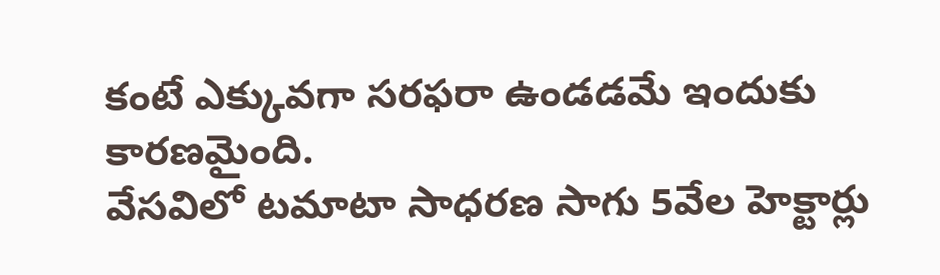కంటే ఎక్కువగా సరఫరా ఉండడమే ఇందుకు కారణమైంది.
వేసవిలో టమాటా సాధరణ సాగు 5వేల హెక్టార్లు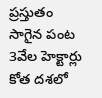ప్రస్తుతం సాగైన పంట 3వేల హెక్టార్లు
కోత దశలో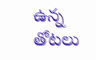ఉన్న తోటలు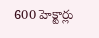600 హెక్టార్లు